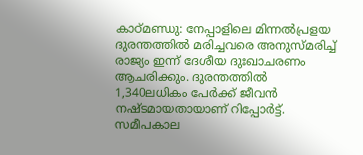കാഠ്മണ്ഡു: നേപ്പാളിലെ മിന്നൽപ്രളയ ദുരന്തത്തിൽ മരിച്ചവരെ അനുസ്മരിച്ച് രാജ്യം ഇന്ന് ദേശീയ ദുഃഖാചരണം ആചരിക്കും. ദുരന്തത്തിൽ 1,340ലധികം പേർക്ക് ജീവൻ നഷ്ടമായതായാണ് റിപ്പോർട്ട്. സമീപകാല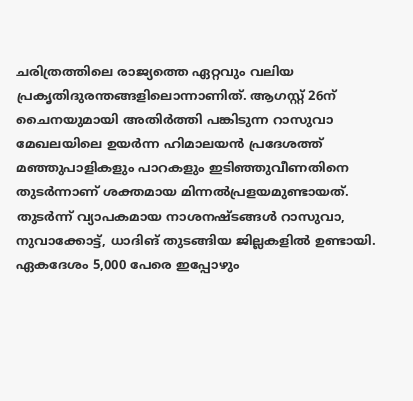ചരിത്രത്തിലെ രാജ്യത്തെ ഏറ്റവും വലിയ പ്രകൃതിദുരന്തങ്ങളിലൊന്നാണിത്. ആഗസ്റ്റ് 26ന് ചൈനയുമായി അതിർത്തി പങ്കിടുന്ന റാസുവാ മേഖലയിലെ ഉയർന്ന ഹിമാലയൻ പ്രദേശത്ത് മഞ്ഞുപാളികളും പാറകളും ഇടിഞ്ഞുവീണതിനെ തുടർന്നാണ് ശക്തമായ മിന്നൽപ്രളയമുണ്ടായത്. തുടർന്ന് വ്യാപകമായ നാശനഷ്ടങ്ങൾ റാസുവാ, നുവാക്കോട്ട്, ധാദിങ് തുടങ്ങിയ ജില്ലകളിൽ ഉണ്ടായി. ഏകദേശം 5,000 പേരെ ഇപ്പോഴും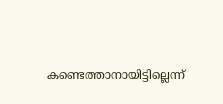കണ്ടെത്താനായിട്ടില്ലെന്ന്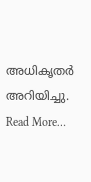അധികൃതർ അറിയിച്ചു. Read More…